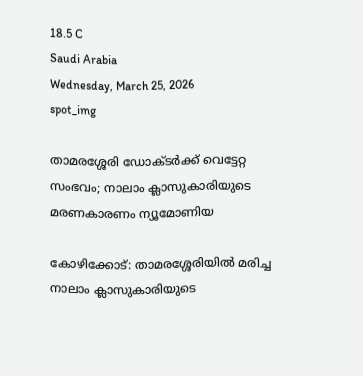18.5 C
Saudi Arabia
Wednesday, March 25, 2026
spot_img

താമരശ്ശേരി ഡോക്ടർക്ക് വെട്ടേറ്റ സംഭവം; നാലാം ക്ലാസുകാരിയുടെ മരണകാരണം ന്യൂമോണിയ

കോഴിക്കോട്: താമരശ്ശേരിയിൽ മരിച്ച നാലാം ക്ലാസുകാരിയുടെ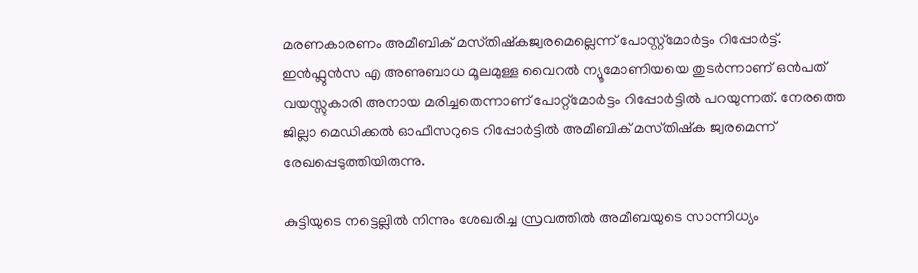മരണകാരണം അമീബിക് മസ്‌തിഷ്‌കജ്വരമെല്ലെന്ന് പോസ്റ്റ്മോർട്ടം റിപ്പോർട്ട്. ഇൻഫ്ലുൻസ എ അണുബാധ മൂലമുള്ള വൈറൽ ന്യൂമോണിയയെ തുടർന്നാണ് ഒൻപത് വയസ്സുകാരി അനായ മരിച്ചതെന്നാണ് പോറ്റ്മോർട്ടം റിപ്പോർട്ടിൽ പറയുന്നത്. നേരത്തെ ജില്ലാ മെഡിക്കൽ ഓഫീസറുടെ റിപ്പോർട്ടിൽ അമീബിക് മസ്‌തിഷ്‌ക ജ്വരമെന്ന് രേഖപ്പെടുത്തിയിരുന്നു.

കുട്ടിയുടെ നട്ടെല്ലിൽ നിന്നും ശേഖരിച്ച സ്രവത്തിൽ അമീബയുടെ സാന്നിധ്യം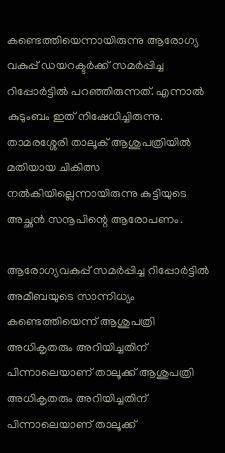കണ്ടെത്തിയെന്നായിരുന്നു ആരോഗ്യ വകുപ്പ് ഡയറക്ടർക്ക് സമർപ്പിച്ച റിപ്പോർട്ടിൽ പറഞ്ഞിരുന്നത്. എന്നാൽ കുടുംബം ഇത് നിഷേധിച്ചിരുന്നു. താമരശ്ശേരി താലൂക് ആശുപത്രിയിൽ മതിയായ ചികിത്സ നൽകിയില്ലെന്നായിരുന്നു കുട്ടിയുടെ അച്ഛൻ സനൂപിന്റെ ആരോപണം.

ആരോഗ്യവകുപ്പ് സമർപ്പിച്ച റിപ്പോർട്ടിൽ അമീബയുടെ സാന്നിധ്യം കണ്ടെത്തിയെന്ന് ആശുപത്രി അധികൃതരും അറിയിച്ചതിന് പിന്നാലെയാണ് താലൂക്ക് ആശുപത്രി അധികൃതരും അറിയിച്ചതിന് പിന്നാലെയാണ് താലൂക്ക്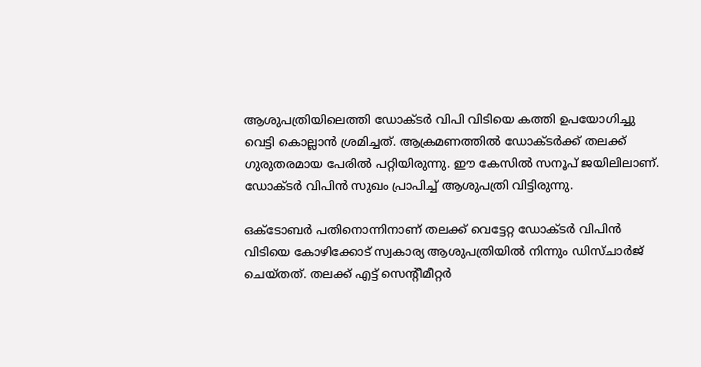ആശുപത്രിയിലെത്തി ഡോക്ടർ വിപി വിടിയെ കത്തി ഉപയോഗിച്ചു വെട്ടി കൊല്ലാൻ ശ്രമിച്ചത്. ആക്രമണത്തിൽ ഡോക്ടർക്ക് തലക്ക് ഗുരുതരമായ പേരിൽ പറ്റിയിരുന്നു. ഈ കേസിൽ സനൂപ് ജയിലിലാണ്. ഡോക്ടർ വിപിൻ സുഖം പ്രാപിച്ച് ആശുപത്രി വിട്ടിരുന്നു.

ഒക്ടോബർ പതിനൊന്നിനാണ് തലക്ക് വെട്ടേറ്റ ഡോക്ടർ വിപിൻ വിടിയെ കോഴിക്കോട് സ്വകാര്യ ആശുപത്രിയിൽ നിന്നും ഡിസ്‌ചാർജ് ചെയ്‌തത്‌. തലക്ക് എട്ട് സെന്റീമീറ്റർ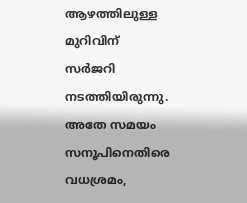ആഴത്തിലുള്ള മുറിവിന് സർജറി നടത്തിയിരുന്നു. അതേ സമയം സനൂപിനെതിരെ വധശ്രമം,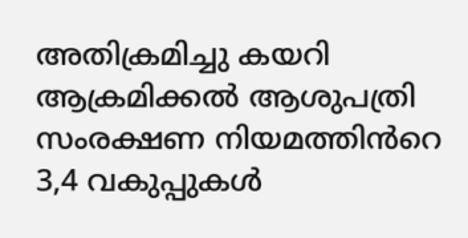അതിക്രമിച്ചു കയറി ആക്രമിക്കൽ ആശുപത്രി സംരക്ഷണ നിയമത്തിൻറെ 3,4 വകുപ്പുകൾ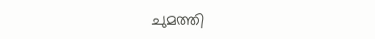ചുമത്തി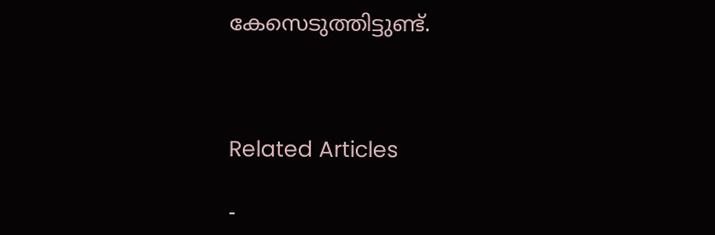കേസെടുത്തിട്ടുണ്ട്.



Related Articles

-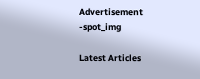Advertisement -spot_img

Latest Articles